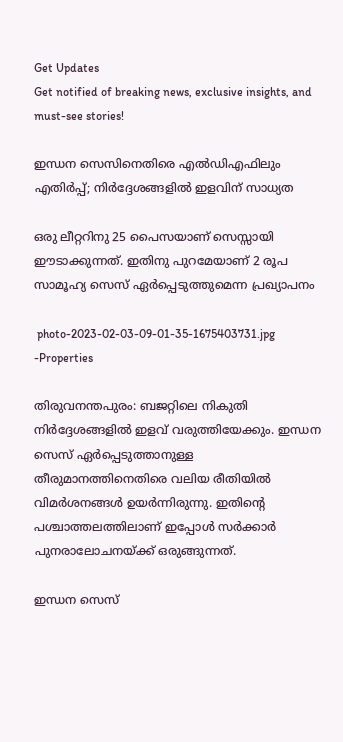Get Updates
Get notified of breaking news, exclusive insights, and must-see stories!

ഇന്ധന സെസിനെതിരെ എൽഡിഎഫിലും എതിർപ്പ്; നിർദ്ദേശങ്ങളിൽ ഇളവിന് സാധ്യത

ഒരു ലീറ്ററിനു 25 പൈസയാണ് സെസ്സായി ഈടാക്കുന്നത്. ഇതിനു പുറമേയാണ് 2 രൂപ സാമൂഹ്യ സെസ് ഏർപ്പെടുത്തുമെന്ന പ്രഖ്യാപനം

 photo-2023-02-03-09-01-35-1675403731.jpg -Properties

തിരുവനന്തപുരം: ബജറ്റിലെ നികുതി നിർദ്ദേശങ്ങളിൽ ഇളവ് വരുത്തിയേക്കും. ഇന്ധന സെസ് ഏർപ്പെടുത്താനുള്ള തീരുമാനത്തിനെതിരെ വലിയ രീതിയിൽ വിമർശനങ്ങൾ ഉയർന്നിരുന്നു. ഇതിന്റെ പശ്ചാത്തലത്തിലാണ് ഇപ്പോൾ സർക്കാർ പുനരാലോചനയ്ക്ക് ഒരുങ്ങുന്നത്.

ഇന്ധന സെസ്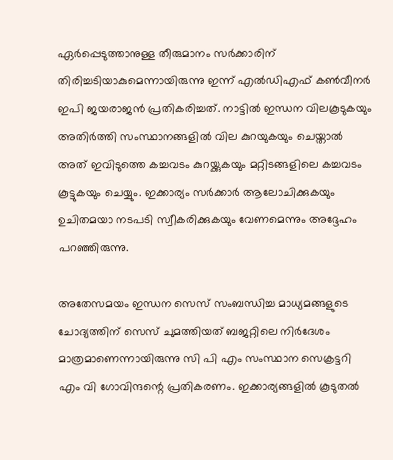ഏർപ്പെടുത്താനുള്ള തീരുമാനം സർക്കാരിന് തിരിച്ചടിയാകുമെന്നായിരുന്നു ഇന്ന് എൽഡിഎഫ് കൺവീനർ ഇപി ജയരാജൻ പ്രതികരിച്ചത്. നാട്ടിൽ ഇന്ധന വിലകൂടുകയും അതിർത്തി സംസ്ഥാനങ്ങളിൽ വില കുറയുകയും ചെയ്താൽ അത് ഇവിടുത്തെ കച്ചവടം കുറയ്ക്കുകയും മറ്റിടങ്ങളിലെ കച്ചവടം കൂട്ടുകയും ചെയ്യും. ഇക്കാര്യം സർക്കാർ ആലോചിക്കുകയും ഉചിതമയാ നടപടി സ്വീകരിക്കുകയും വേണമെന്നും അദ്ദേഹം പറഞ്ഞിരുന്നു.

അതേസമയം ഇന്ധന സെസ് സംബന്ധിച്ച മാധ്യമങ്ങളുടെ ചോദ്യത്തിന് സെസ് ചുമത്തിയത് ബജറ്റിലെ നിര്‍ദേശം മാത്രമാണെന്നായിരുന്നു സി പി എം സംസ്ഥാന സെക്രട്ടറി എം വി ഗോവിന്ദന്റെ പ്രതികരണം. ഇക്കാര്യങ്ങളിൽ കൂടുതൽ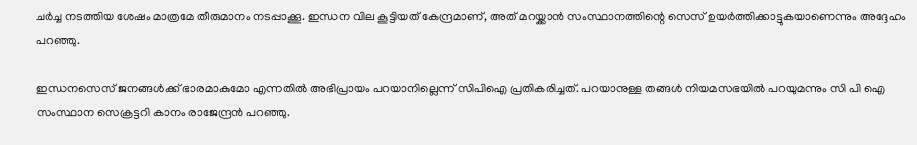ചർച്ച നടത്തിയ ശേഷം മാത്രമേ തീരുമാനം നടപ്പാക്കൂ. ഇന്ധന വില കൂട്ടിയത് കേന്ദ്രമാണ്, അത് മറയ്ക്കാൻ സംസ്ഥാനത്തിന്റെ സെസ് ഉയർത്തിക്കാട്ടുകയാണെന്നും അദ്ദേഹം പറഞ്ഞു.

ഇന്ധനസെസ് ജനങ്ങള്‍ക്ക് ഭാരമാകുമോ എന്നതില്‍ അഭിപ്രായം പറയാനില്ലെന്ന് സിപിഐ പ്രതികരിച്ചത്. പറയാനുള്ള തങ്ങൾ നിയമസഭയിൽ പറയുമന്നും സി പി ഐ സംസ്ഥാന സെക്രട്ടറി കാനം രാജേന്ദ്രൻ പറഞ്ഞു.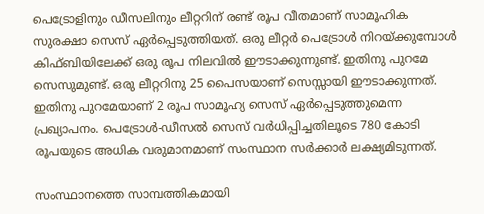പെട്രോളിനും ഡീസലിനും ലീറ്ററിന് രണ്ട് രൂപ വീതമാണ് സാമൂഹിക സുരക്ഷാ സെസ് ഏര്‍പ്പെടുത്തിയത്. ഒരു ലീറ്റർ പെട്രോൾ നിറയ്ക്കുമ്പോൾ കിഫ്ബിയിലേക്ക് ഒരു രൂപ നിലവിൽ ഈടാക്കുന്നുണ്ട്. ഇതിനു പുറമേ സെസുമുണ്ട്. ഒരു ലീറ്ററിനു 25 പൈസയാണ് സെസ്സായി ഈടാക്കുന്നത്. ഇതിനു പുറമേയാണ് 2 രൂപ സാമൂഹ്യ സെസ് ഏർപ്പെടുത്തുമെന്ന പ്രഖ്യാപനം. പെട്രോൾ-ഡീസൽ സെസ് വർധിപ്പിച്ചതിലൂടെ 780 കോടി രൂപയുടെ അധിക വരുമാനമാണ് സംസ്ഥാന സർക്കാർ ലക്ഷ്യമിടുന്നത്.

സംസ്ഥാനത്തെ സാമ്പത്തികമായി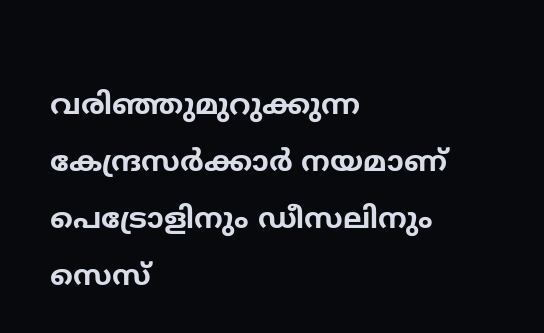വരിഞ്ഞുമുറുക്കുന്ന കേന്ദ്രസർക്കാർ നയമാണ്‌ പെട്രോളിനും ഡീസലിനും സെസ്‌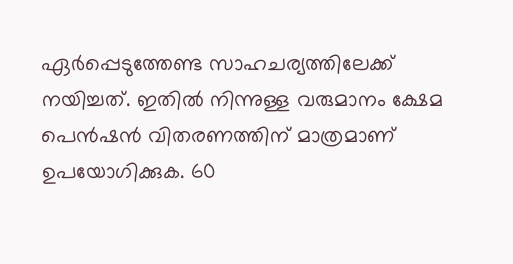ഏർപ്പെടുത്തേണ്ട സാഹചര്യത്തിലേക്ക്‌ നയിച്ചത്. ഇതിൽ നിന്നുള്ള വരുമാനം ക്ഷേമ പെൻഷൻ വിതരണത്തിന്‌ മാത്രമാണ്‌ ഉപയോഗിക്കുക. 60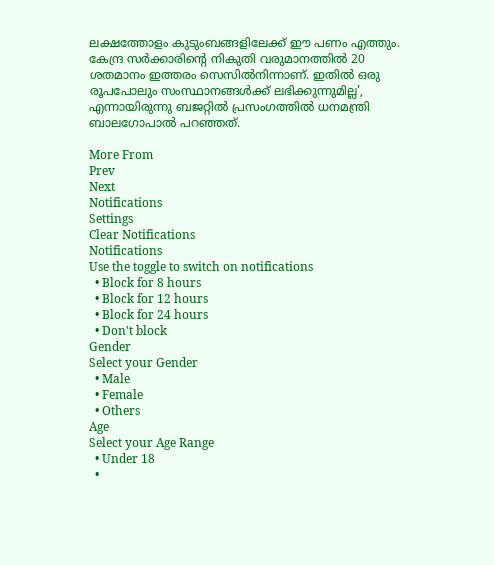ലക്ഷത്തോളം കുടുംബങ്ങളിലേക്ക്‌ ഈ പണം എത്തും. കേന്ദ്ര സർക്കാരിന്റെ നികുതി വരുമാനത്തിൽ 20 ശതമാനം ഇത്തരം സെസിൽനിന്നാണ്‌. ഇതിൽ ഒരു രൂപപോലും സംസ്ഥാനങ്ങൾക്ക്‌ ലഭിക്കുന്നുമില്ല', എന്നായിരുന്നു ബജറ്റിൽ പ്രസംഗത്തിൽ ധനമന്ത്രി ബാലഗോപാൽ പറഞ്ഞത്.

More From
Prev
Next
Notifications
Settings
Clear Notifications
Notifications
Use the toggle to switch on notifications
  • Block for 8 hours
  • Block for 12 hours
  • Block for 24 hours
  • Don't block
Gender
Select your Gender
  • Male
  • Female
  • Others
Age
Select your Age Range
  • Under 18
  •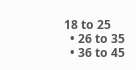18 to 25
  • 26 to 35
  • 36 to 45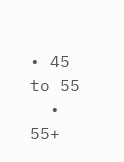• 45 to 55
  • 55+